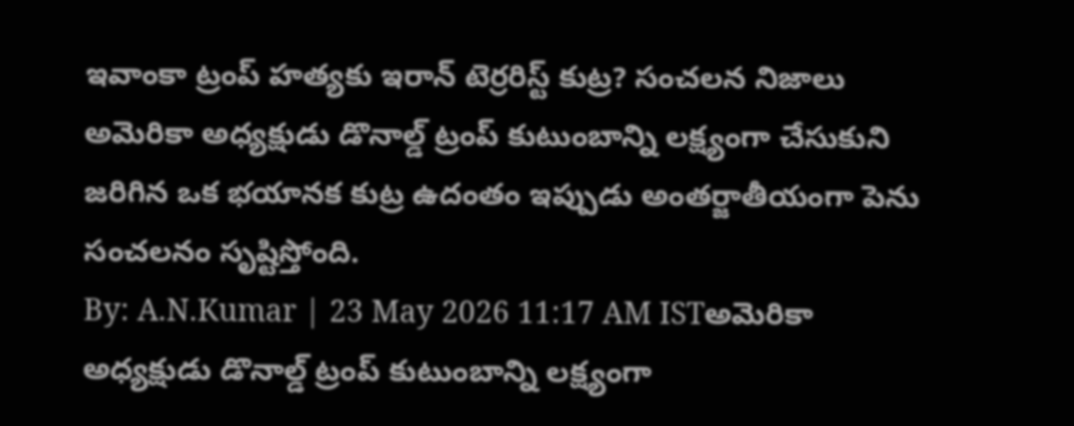ఇవాంకా ట్రంప్ హత్యకు ఇరాన్ టెర్రరిస్ట్ కుట్ర? సంచలన నిజాలు
అమెరికా అధ్యక్షుడు డొనాల్డ్ ట్రంప్ కుటుంబాన్ని లక్ష్యంగా చేసుకుని జరిగిన ఒక భయానక కుట్ర ఉదంతం ఇప్పుడు అంతర్జాతీయంగా పెను సంచలనం సృష్టిస్తోంది.
By: A.N.Kumar | 23 May 2026 11:17 AM ISTఅమెరికా అధ్యక్షుడు డొనాల్డ్ ట్రంప్ కుటుంబాన్ని లక్ష్యంగా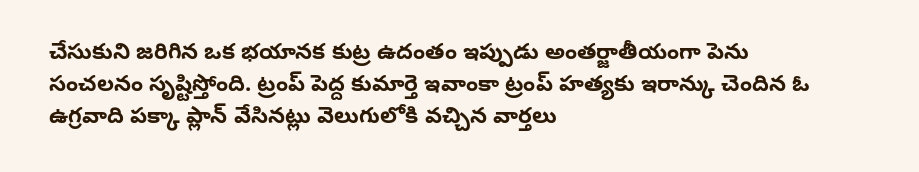చేసుకుని జరిగిన ఒక భయానక కుట్ర ఉదంతం ఇప్పుడు అంతర్జాతీయంగా పెను సంచలనం సృష్టిస్తోంది. ట్రంప్ పెద్ద కుమార్తె ఇవాంకా ట్రంప్ హత్యకు ఇరాన్కు చెందిన ఓ ఉగ్రవాది పక్కా ప్లాన్ వేసినట్లు వెలుగులోకి వచ్చిన వార్తలు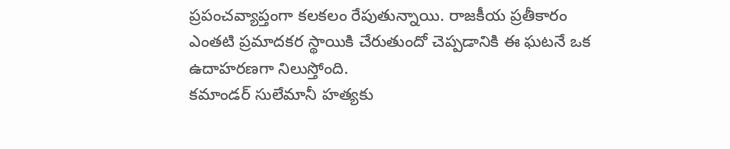ప్రపంచవ్యాప్తంగా కలకలం రేపుతున్నాయి. రాజకీయ ప్రతీకారం ఎంతటి ప్రమాదకర స్థాయికి చేరుతుందో చెప్పడానికి ఈ ఘటనే ఒక ఉదాహరణగా నిలుస్తోంది.
కమాండర్ సులేమానీ హత్యకు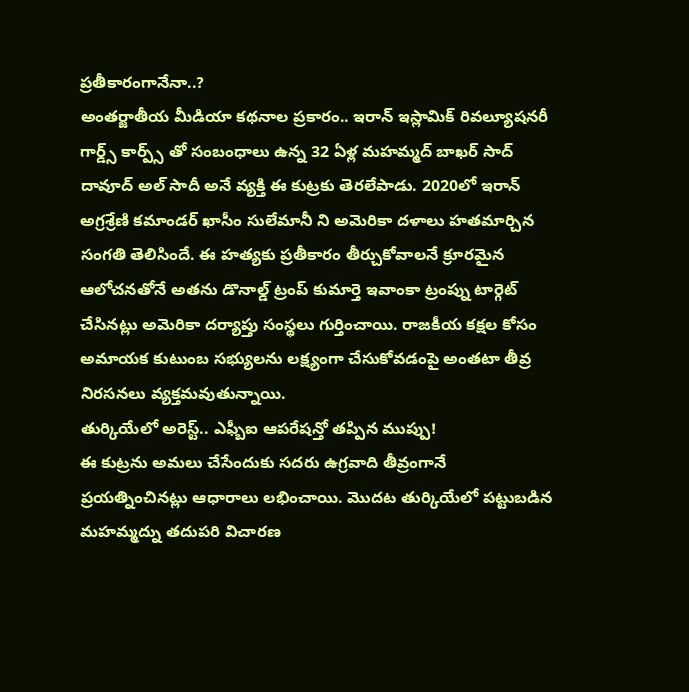ప్రతీకారంగానేనా..?
అంతర్జాతీయ మీడియా కథనాల ప్రకారం.. ఇరాన్ ఇస్లామిక్ రివల్యూషనరీ గార్డ్స్ కార్ప్స్ తో సంబంధాలు ఉన్న 32 ఏళ్ల మహమ్మద్ బాఖర్ సాద్ దావూద్ అల్ సాదీ అనే వ్యక్తి ఈ కుట్రకు తెరలేపాడు. 2020లో ఇరాన్ అగ్రశ్రేణి కమాండర్ ఖాసీం సులేమానీ ని అమెరికా దళాలు హతమార్చిన సంగతి తెలిసిందే. ఈ హత్యకు ప్రతీకారం తీర్చుకోవాలనే క్రూరమైన ఆలోచనతోనే అతను డొనాల్డ్ ట్రంప్ కుమార్తె ఇవాంకా ట్రంప్ను టార్గెట్ చేసినట్లు అమెరికా దర్యాప్తు సంస్థలు గుర్తించాయి. రాజకీయ కక్షల కోసం అమాయక కుటుంబ సభ్యులను లక్ష్యంగా చేసుకోవడంపై అంతటా తీవ్ర నిరసనలు వ్యక్తమవుతున్నాయి.
తుర్కియేలో అరెస్ట్.. ఎఫ్బీఐ ఆపరేషన్తో తప్పిన ముప్పు!
ఈ కుట్రను అమలు చేసేందుకు సదరు ఉగ్రవాది తీవ్రంగానే ప్రయత్నించినట్లు ఆధారాలు లభించాయి. మొదట తుర్కియేలో పట్టుబడిన మహమ్మద్ను తదుపరి విచారణ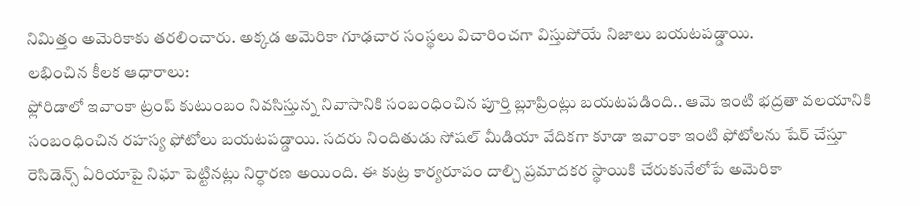నిమిత్తం అమెరికాకు తరలించారు. అక్కడ అమెరికా గూఢచార సంస్థలు విచారించగా విస్తుపోయే నిజాలు బయటపడ్డాయి.
లభించిన కీలక ఆధారాలు:
ఫ్లోరిడాలో ఇవాంకా ట్రంప్ కుటుంబం నివసిస్తున్న నివాసానికి సంబంధించిన పూర్తి బ్లూప్రింట్లు బయటపడింది.. ఆమె ఇంటి భద్రతా వలయానికి సంబంధించిన రహస్య ఫోటోలు బయటపడ్డాయి. సదరు నిందితుడు సోషల్ మీడియా వేదికగా కూడా ఇవాంకా ఇంటి ఫోటోలను షేర్ చేస్తూ రెసిడెన్స్ ఏరియాపై నిఘా పెట్టినట్లు నిర్ధారణ అయింది. ఈ కుట్ర కార్యరూపం దాల్చి ప్రమాదకర స్థాయికి చేరుకునేలోపే అమెరికా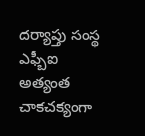దర్యాప్తు సంస్థ ఎఫ్బీఐ అత్యంత చాకచక్యంగా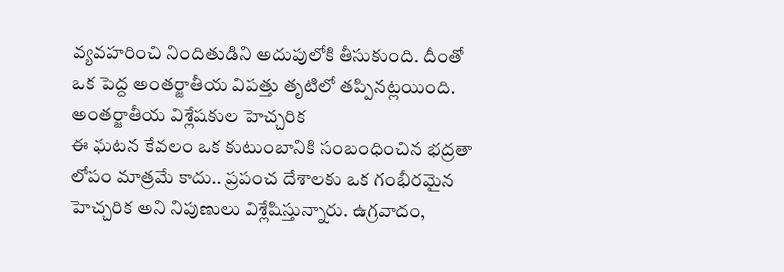వ్యవహరించి నిందితుడిని అదుపులోకి తీసుకుంది. దీంతో ఒక పెద్ద అంతర్జాతీయ విపత్తు తృటిలో తప్పినట్లయింది.
అంతర్జాతీయ విశ్లేషకుల హెచ్చరిక
ఈ ఘటన కేవలం ఒక కుటుంబానికి సంబంధించిన భద్రతా లోపం మాత్రమే కాదు.. ప్రపంచ దేశాలకు ఒక గంభీరమైన హెచ్చరిక అని నిపుణులు విశ్లేషిస్తున్నారు. ఉగ్రవాదం,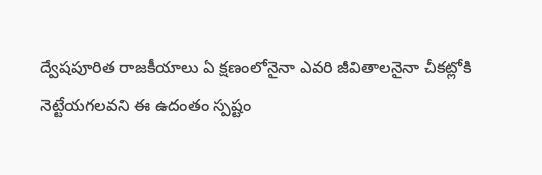ద్వేషపూరిత రాజకీయాలు ఏ క్షణంలోనైనా ఎవరి జీవితాలనైనా చీకట్లోకి నెట్టేయగలవని ఈ ఉదంతం స్పష్టం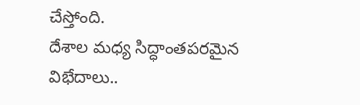చేస్తోంది.
దేశాల మధ్య సిద్ధాంతపరమైన విభేదాలు..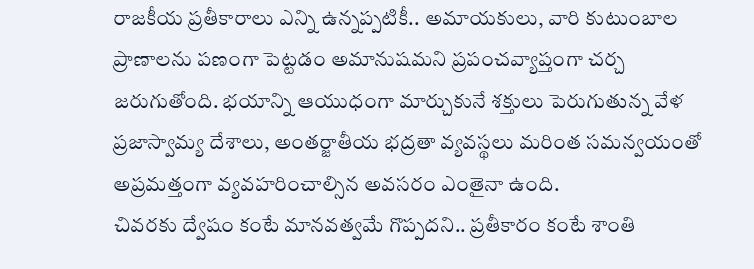రాజకీయ ప్రతీకారాలు ఎన్ని ఉన్నప్పటికీ.. అమాయకులు, వారి కుటుంబాల ప్రాణాలను పణంగా పెట్టడం అమానుషమని ప్రపంచవ్యాప్తంగా చర్చ జరుగుతోంది. భయాన్ని ఆయుధంగా మార్చుకునే శక్తులు పెరుగుతున్న వేళ ప్రజాస్వామ్య దేశాలు, అంతర్జాతీయ భద్రతా వ్యవస్థలు మరింత సమన్వయంతో అప్రమత్తంగా వ్యవహరించాల్సిన అవసరం ఎంతైనా ఉంది.
చివరకు ద్వేషం కంటే మానవత్వమే గొప్పదని.. ప్రతీకారం కంటే శాంతి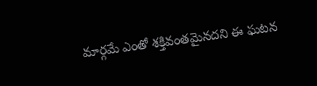మార్గమే ఎంతో శక్తివంతమైనదని ఈ ఘటన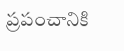ప్రపంచానికి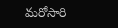మరోసారి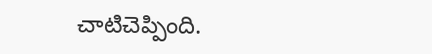చాటిచెప్పింది.